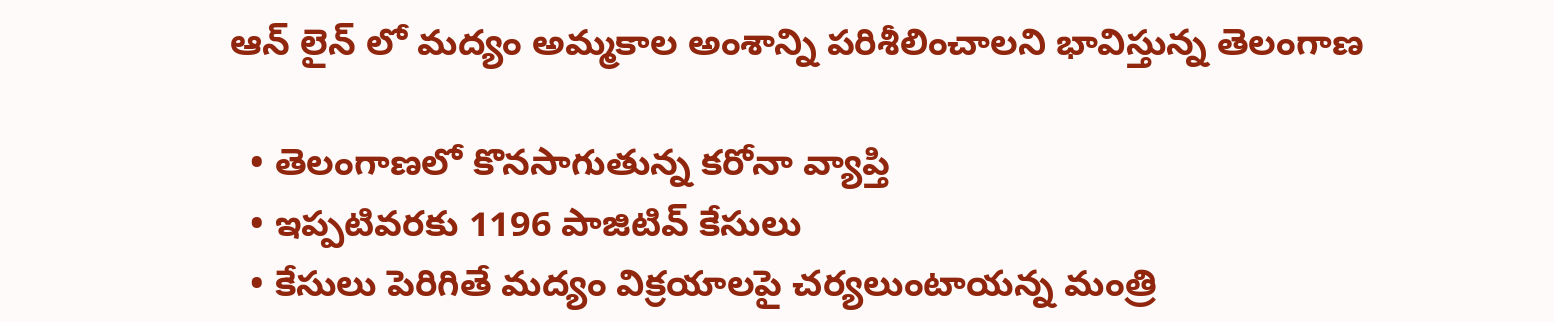ఆన్ లైన్ లో మద్యం అమ్మకాల అంశాన్ని పరిశీలించాలని భావిస్తున్న తెలంగాణ

  • తెలంగాణలో కొనసాగుతున్న కరోనా వ్యాప్తి
  • ఇప్పటివరకు 1196 పాజిటివ్ కేసులు
  • కేసులు పెరిగితే మద్యం విక్రయాలపై చర్యలుంటాయన్న మంత్రి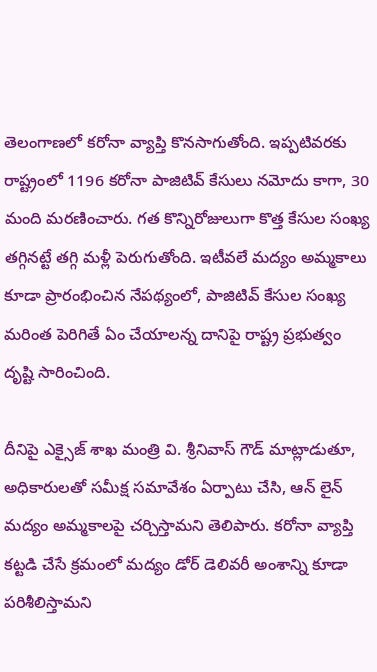తెలంగాణలో కరోనా వ్యాప్తి కొనసాగుతోంది. ఇప్పటివరకు రాష్ట్రంలో 1196 కరోనా పాజిటివ్ కేసులు నమోదు కాగా, 30 మంది మరణించారు. గత కొన్నిరోజులుగా కొత్త కేసుల సంఖ్య తగ్గినట్టే తగ్గి మళ్లీ పెరుగుతోంది. ఇటీవలే మద్యం అమ్మకాలు కూడా ప్రారంభించిన నేపథ్యంలో, పాజిటివ్ కేసుల సంఖ్య మరింత పెరిగితే ఏం చేయాలన్న దానిపై రాష్ట్ర ప్రభుత్వం దృష్టి సారించింది.

దీనిపై ఎక్సైజ్ శాఖ మంత్రి వి. శ్రీనివాస్ గౌడ్ మాట్లాడుతూ, అధికారులతో సమీక్ష సమావేశం ఏర్పాటు చేసి, ఆన్ లైన్ మద్యం అమ్మకాలపై చర్చిస్తామని తెలిపారు. కరోనా వ్యాప్తి కట్టడి చేసే క్రమంలో మద్యం డోర్ డెలివరీ అంశాన్ని కూడా పరిశీలిస్తామని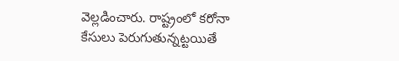వెల్లడించారు. రాష్ట్రంలో కరోనా కేసులు పెరుగుతున్నట్టయితే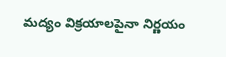మద్యం విక్రయాలపైనా నిర్ణయం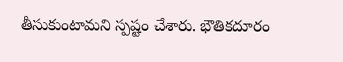తీసుకుంటామని స్పష్టం చేశారు. భౌతికదూరం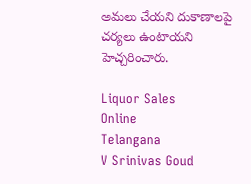అమలు చేయని దుకాణాలపై చర్యలు ఉంటాయని హెచ్చరించారు.

Liquor Sales
Online
Telangana
V Srinivas Goud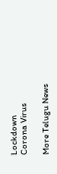Lockdown
Corona Virus

More Telugu News